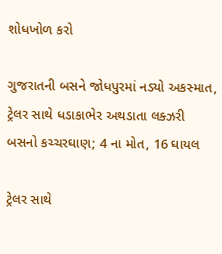શોધખોળ કરો

ગુજરાતની બસને જોધપુરમાં નડ્યો અકસ્માત, ટ્રેલર સાથે ધડાકાભેર અથડાતા લક્ઝરી બસનો કચ્ચરઘાણ; 4 ના મોત, 16 ઘાયલ

ટ્રેલર સાથે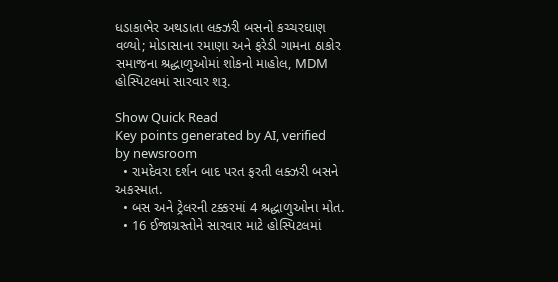ધડાકાભેર અથડાતા લક્ઝરી બસનો કચ્ચરઘાણ વળ્યો; મોડાસાના રમાણા અને ફરેડી ગામના ઠાકોર સમાજના શ્રદ્ધાળુઓમાં શોકનો માહોલ, MDM હોસ્પિટલમાં સારવાર શરૂ.

Show Quick Read
Key points generated by AI, verified by newsroom
  • રામદેવરા દર્શન બાદ પરત ફરતી લક્ઝરી બસને અકસ્માત.
  • બસ અને ટ્રેલરની ટક્કરમાં 4 શ્રદ્ધાળુઓના મોત.
  • 16 ઈજાગ્રસ્તોને સારવાર માટે હોસ્પિટલમાં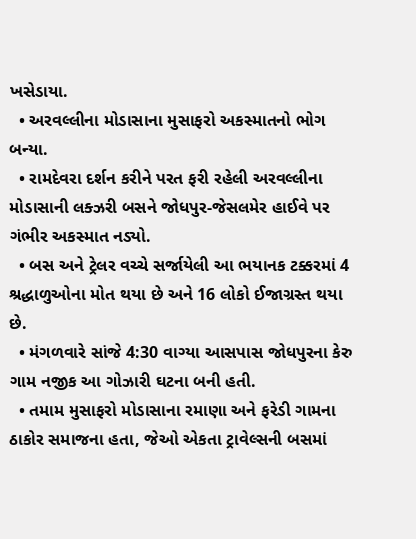ખસેડાયા.
  • અરવલ્લીના મોડાસાના મુસાફરો અકસ્માતનો ભોગ બન્યા.
  • રામદેવરા દર્શન કરીને પરત ફરી રહેલી અરવલ્લીના મોડાસાની લક્ઝરી બસને જોધપુર-જેસલમેર હાઈવે પર ગંભીર અકસ્માત નડ્યો.
  • બસ અને ટ્રેલર વચ્ચે સર્જાયેલી આ ભયાનક ટક્કરમાં 4 શ્રદ્ધાળુઓના મોત થયા છે અને 16 લોકો ઈજાગ્રસ્ત થયા છે.
  • મંગળવારે સાંજે 4:30 વાગ્યા આસપાસ જોધપુરના કેરુ ગામ નજીક આ ગોઝારી ઘટના બની હતી.
  • તમામ મુસાફરો મોડાસાના રમાણા અને ફરેડી ગામના ઠાકોર સમાજના હતા, જેઓ એકતા ટ્રાવેલ્સની બસમાં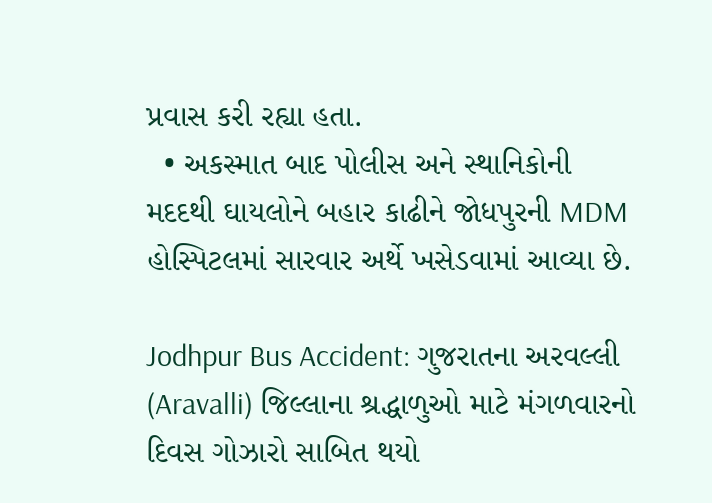પ્રવાસ કરી રહ્યા હતા.
  • અકસ્માત બાદ પોલીસ અને સ્થાનિકોની મદદથી ઘાયલોને બહાર કાઢીને જોધપુરની MDM હોસ્પિટલમાં સારવાર અર્થે ખસેડવામાં આવ્યા છે.

Jodhpur Bus Accident: ગુજરાતના અરવલ્લી (Aravalli) જિલ્લાના શ્રદ્ધાળુઓ માટે મંગળવારનો દિવસ ગોઝારો સાબિત થયો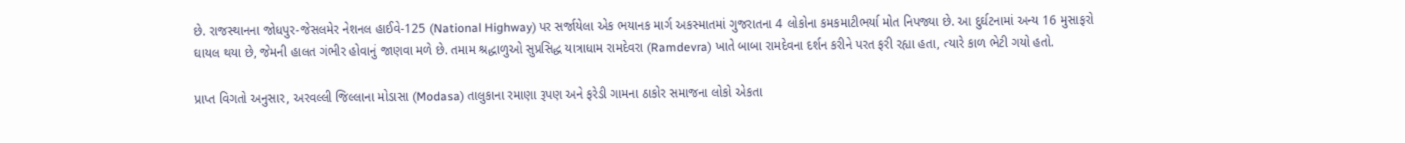છે. રાજસ્થાનના જોધપુર-જેસલમેર નેશનલ હાઈવે-125 (National Highway) પર સર્જાયેલા એક ભયાનક માર્ગ અકસ્માતમાં ગુજરાતના 4 લોકોના કમકમાટીભર્યા મોત નિપજ્યા છે. આ દુર્ઘટનામાં અન્ય 16 મુસાફરો ઘાયલ થયા છે, જેમની હાલત ગંભીર હોવાનું જાણવા મળે છે. તમામ શ્રદ્ધાળુઓ સુપ્રસિદ્ધ યાત્રાધામ રામદેવરા (Ramdevra) ખાતે બાબા રામદેવના દર્શન કરીને પરત ફરી રહ્યા હતા, ત્યારે કાળ ભેટી ગયો હતો.

પ્રાપ્ત વિગતો અનુસાર, અરવલ્લી જિલ્લાના મોડાસા (Modasa) તાલુકાના રમાણા રૂપણ અને ફરેડી ગામના ઠાકોર સમાજના લોકો એકતા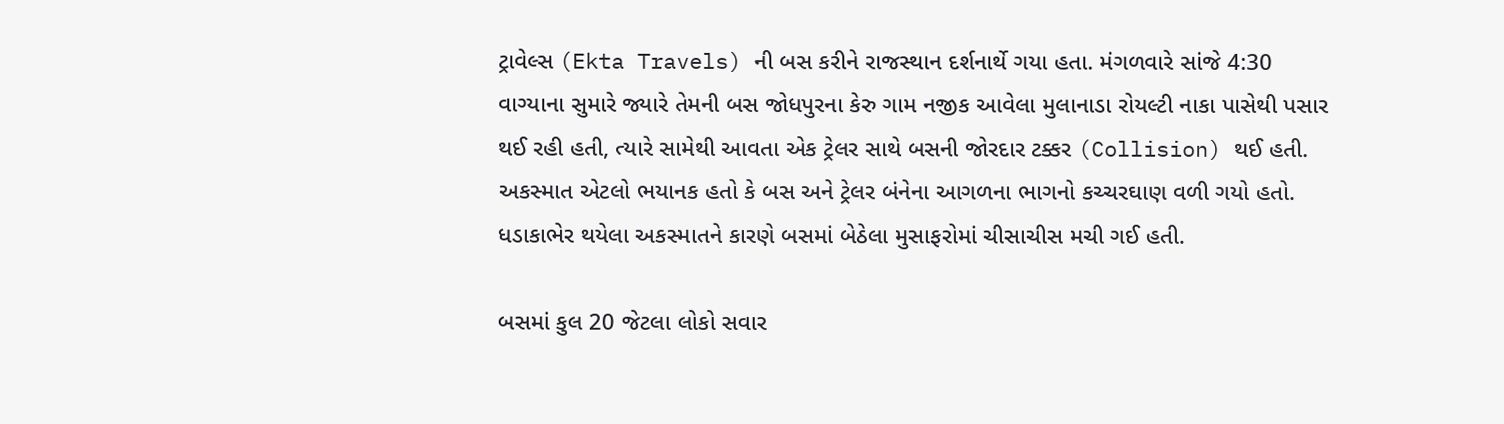ટ્રાવેલ્સ (Ekta Travels) ની બસ કરીને રાજસ્થાન દર્શનાર્થે ગયા હતા. મંગળવારે સાંજે 4:30 વાગ્યાના સુમારે જ્યારે તેમની બસ જોધપુરના કેરુ ગામ નજીક આવેલા મુલાનાડા રોયલ્ટી નાકા પાસેથી પસાર થઈ રહી હતી, ત્યારે સામેથી આવતા એક ટ્રેલર સાથે બસની જોરદાર ટક્કર (Collision) થઈ હતી. અકસ્માત એટલો ભયાનક હતો કે બસ અને ટ્રેલર બંનેના આગળના ભાગનો કચ્ચરઘાણ વળી ગયો હતો. ધડાકાભેર થયેલા અકસ્માતને કારણે બસમાં બેઠેલા મુસાફરોમાં ચીસાચીસ મચી ગઈ હતી.

બસમાં કુલ 20 જેટલા લોકો સવાર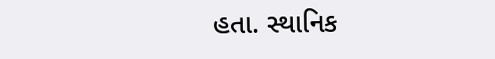હતા. સ્થાનિક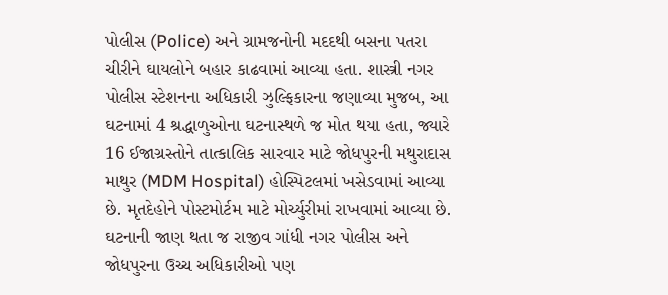પોલીસ (Police) અને ગ્રામજનોની મદદથી બસના પતરા ચીરીને ઘાયલોને બહાર કાઢવામાં આવ્યા હતા. શાસ્ત્રી નગર પોલીસ સ્ટેશનના અધિકારી ઝુલ્ફિકારના જણાવ્યા મુજબ, આ ઘટનામાં 4 શ્રદ્ધાળુઓના ઘટનાસ્થળે જ મોત થયા હતા, જ્યારે 16 ઈજાગ્રસ્તોને તાત્કાલિક સારવાર માટે જોધપુરની મથુરાદાસ માથુર (MDM Hospital) હોસ્પિટલમાં ખસેડવામાં આવ્યા છે. મૃતદેહોને પોસ્ટમોર્ટમ માટે મોર્ચ્યુરીમાં રાખવામાં આવ્યા છે. ઘટનાની જાણ થતા જ રાજીવ ગાંધી નગર પોલીસ અને જોધપુરના ઉચ્ચ અધિકારીઓ પણ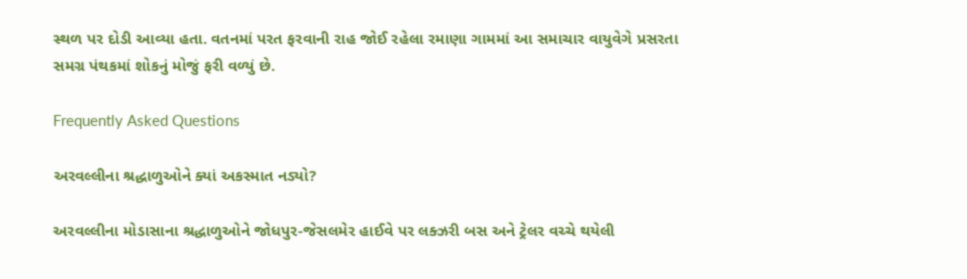સ્થળ પર દોડી આવ્યા હતા. વતનમાં પરત ફરવાની રાહ જોઈ રહેલા રમાણા ગામમાં આ સમાચાર વાયુવેગે પ્રસરતા સમગ્ર પંથકમાં શોકનું મોજું ફરી વળ્યું છે.

Frequently Asked Questions

અરવલ્લીના શ્રદ્ધાળુઓને ક્યાં અકસ્માત નડ્યો?

અરવલ્લીના મોડાસાના શ્રદ્ધાળુઓને જોધપુર-જેસલમેર હાઈવે પર લક્ઝરી બસ અને ટ્રેલર વચ્ચે થયેલી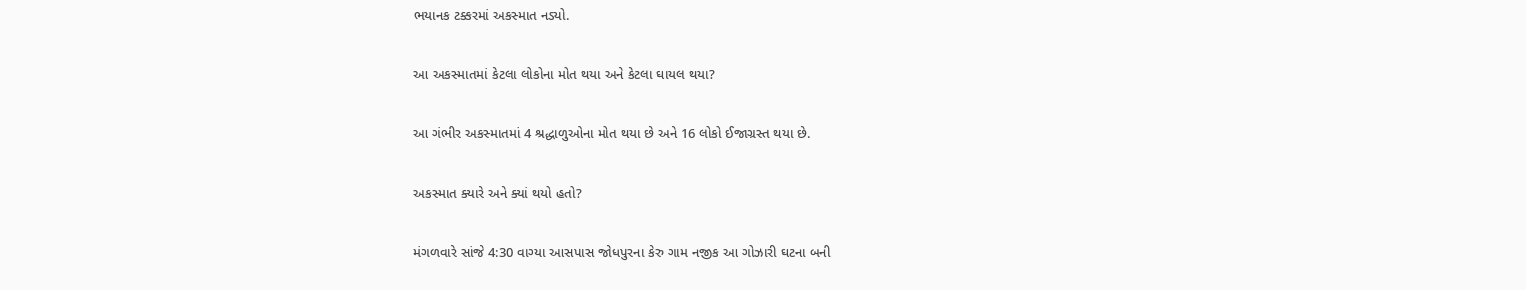ભયાનક ટક્કરમાં અકસ્માત નડ્યો.

આ અકસ્માતમાં કેટલા લોકોના મોત થયા અને કેટલા ઘાયલ થયા?

આ ગંભીર અકસ્માતમાં 4 શ્રદ્ધાળુઓના મોત થયા છે અને 16 લોકો ઈજાગ્રસ્ત થયા છે.

અકસ્માત ક્યારે અને ક્યાં થયો હતો?

મંગળવારે સાંજે 4:30 વાગ્યા આસપાસ જોધપુરના કેરુ ગામ નજીક આ ગોઝારી ઘટના બની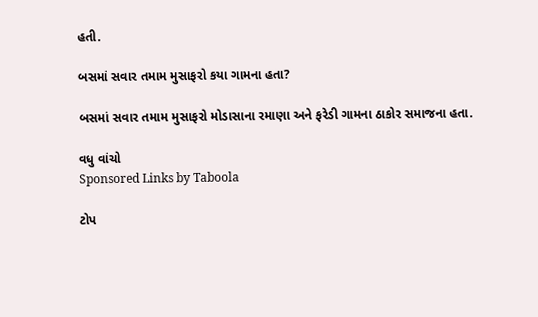હતી.

બસમાં સવાર તમામ મુસાફરો કયા ગામના હતા?

બસમાં સવાર તમામ મુસાફરો મોડાસાના રમાણા અને ફરેડી ગામના ઠાકોર સમાજના હતા.

વધુ વાંચો
Sponsored Links by Taboola

ટોપ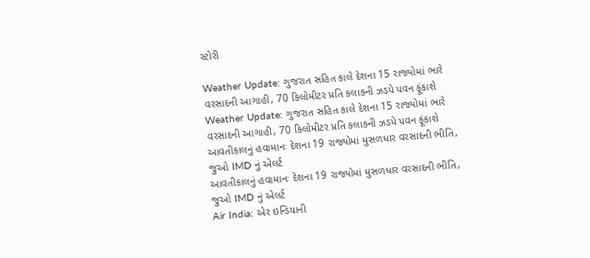સ્ટોરી

Weather Update: ગુજરાત સહિત કાલે દેશના 15 રાજ્યોમાં ભારે વરસાદની આગાહી, 70 કિલોમીટર પ્રતિ કલાકની ઝડપે પવન ફૂંકાશે
Weather Update: ગુજરાત સહિત કાલે દેશના 15 રાજ્યોમાં ભારે વરસાદની આગાહી, 70 કિલોમીટર પ્રતિ કલાકની ઝડપે પવન ફૂંકાશે
આવતીકાલનું હવામાનઃ દેશના 19 રાજ્યોમાં મુસળધાર વરસાદની ભીતિ, જુઓ IMD નું એલર્ટ
આવતીકાલનું હવામાનઃ દેશના 19 રાજ્યોમાં મુસળધાર વરસાદની ભીતિ, જુઓ IMD નું એલર્ટ
Air India: એર ઇન્ડિયાની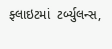ફ્લાઇટમાં  ટર્બ્યુલન્સ,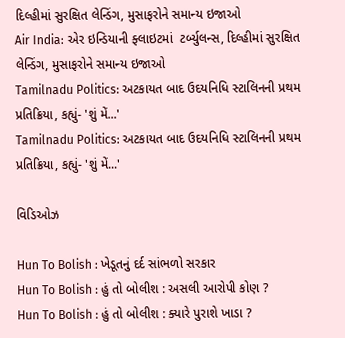દિલ્હીમાં સુરક્ષિત લેન્ડિંગ, મુસાફરોને સમાન્ય ઇજાઓ
Air India: એર ઇન્ડિયાની ફ્લાઇટમાં  ટર્બ્યુલન્સ, દિલ્હીમાં સુરક્ષિત લેન્ડિંગ, મુસાફરોને સમાન્ય ઇજાઓ
Tamilnadu Politics: અટકાયત બાદ ઉદયનિધિ સ્ટાલિનની પ્રથમ પ્રતિક્રિયા, કહ્યું- 'શું મેં...'
Tamilnadu Politics: અટકાયત બાદ ઉદયનિધિ સ્ટાલિનની પ્રથમ પ્રતિક્રિયા, કહ્યું- 'શું મેં...'

વિડિઓઝ

Hun To Bolish : ખેડૂતનું દર્દ સાંભળો સરકાર
Hun To Bolish : હું તો બોલીશ : અસલી આરોપી કોણ ?
Hun To Bolish : હું તો બોલીશ : ક્યારે પુરાશે ખાડા ?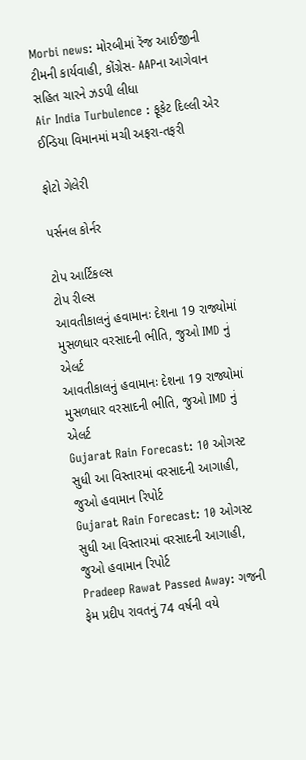Morbi news: મોરબીમાં રેંજ આઈજીની ટીમની કાર્યવાહી, કોંગ્રેસ- AAPના આગેવાન સહિત ચારને ઝડપી લીધા
Air India Turbulence : ફૂકેટ દિલ્લી એર ઈન્ડિયા વિમાનમાં મચી અફરા-તફરી

ફોટો ગેલેરી

પર્સનલ કોર્નર

ટોપ આર્ટિકલ્સ
ટોપ રીલ્સ
આવતીકાલનું હવામાનઃ દેશના 19 રાજ્યોમાં મુસળધાર વરસાદની ભીતિ, જુઓ IMD નું એલર્ટ
આવતીકાલનું હવામાનઃ દેશના 19 રાજ્યોમાં મુસળધાર વરસાદની ભીતિ, જુઓ IMD નું એલર્ટ
Gujarat Rain Forecast: 10 ઓગસ્ટ સુધી આ વિસ્તારમાં વરસાદની આગાહી, જુઓ હવામાન રિપોર્ટ
Gujarat Rain Forecast: 10 ઓગસ્ટ સુધી આ વિસ્તારમાં વરસાદની આગાહી, જુઓ હવામાન રિપોર્ટ
Pradeep Rawat Passed Away: ગજની ફેમ પ્રદીપ રાવતનું 74 વર્ષની વયે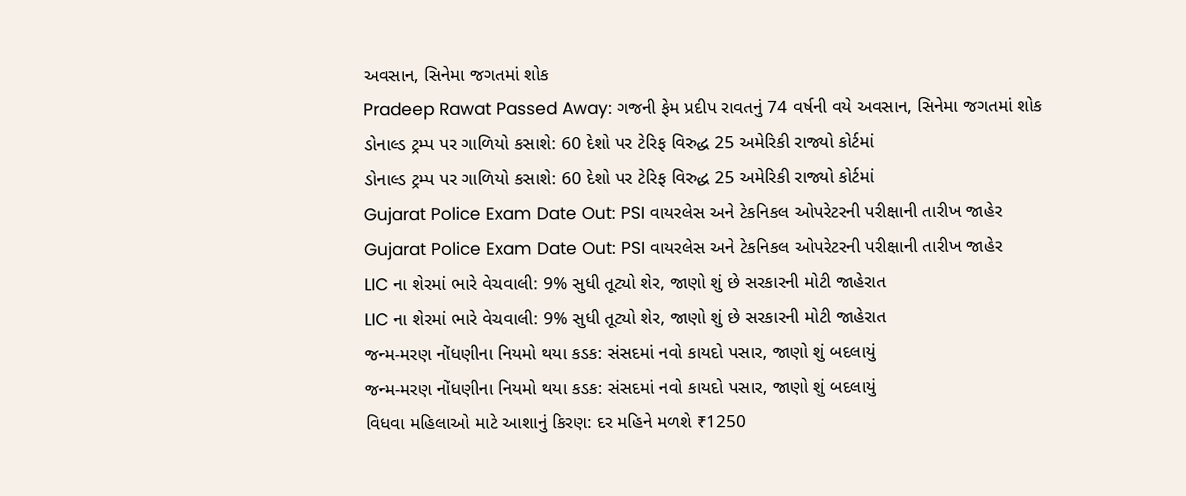અવસાન, સિનેમા જગતમાં શોક
Pradeep Rawat Passed Away: ગજની ફેમ પ્રદીપ રાવતનું 74 વર્ષની વયે અવસાન, સિનેમા જગતમાં શોક
ડોનાલ્ડ ટ્રમ્પ પર ગાળિયો કસાશે: 60 દેશો પર ટેરિફ વિરુદ્ધ 25 અમેરિકી રાજ્યો કોર્ટમાં
ડોનાલ્ડ ટ્રમ્પ પર ગાળિયો કસાશે: 60 દેશો પર ટેરિફ વિરુદ્ધ 25 અમેરિકી રાજ્યો કોર્ટમાં
Gujarat Police Exam Date Out: PSI વાયરલેસ અને ટેકનિકલ ઓપરેટરની પરીક્ષાની તારીખ જાહેર
Gujarat Police Exam Date Out: PSI વાયરલેસ અને ટેકનિકલ ઓપરેટરની પરીક્ષાની તારીખ જાહેર
LIC ના શેરમાં ભારે વેચવાલી: 9% સુધી તૂટ્યો શેર, જાણો શું છે સરકારની મોટી જાહેરાત
LIC ના શેરમાં ભારે વેચવાલી: 9% સુધી તૂટ્યો શેર, જાણો શું છે સરકારની મોટી જાહેરાત
જન્મ-મરણ નોંધણીના નિયમો થયા કડક: સંસદમાં નવો કાયદો પસાર, જાણો શું બદલાયું
જન્મ-મરણ નોંધણીના નિયમો થયા કડક: સંસદમાં નવો કાયદો પસાર, જાણો શું બદલાયું
વિધવા મહિલાઓ માટે આશાનું કિરણ: દર મહિને મળશે ₹1250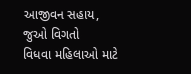આજીવન સહાય, જુઓ વિગતો
વિધવા મહિલાઓ માટે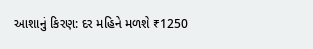આશાનું કિરણ: દર મહિને મળશે ₹1250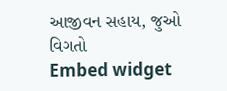આજીવન સહાય, જુઓ વિગતો
Embed widget